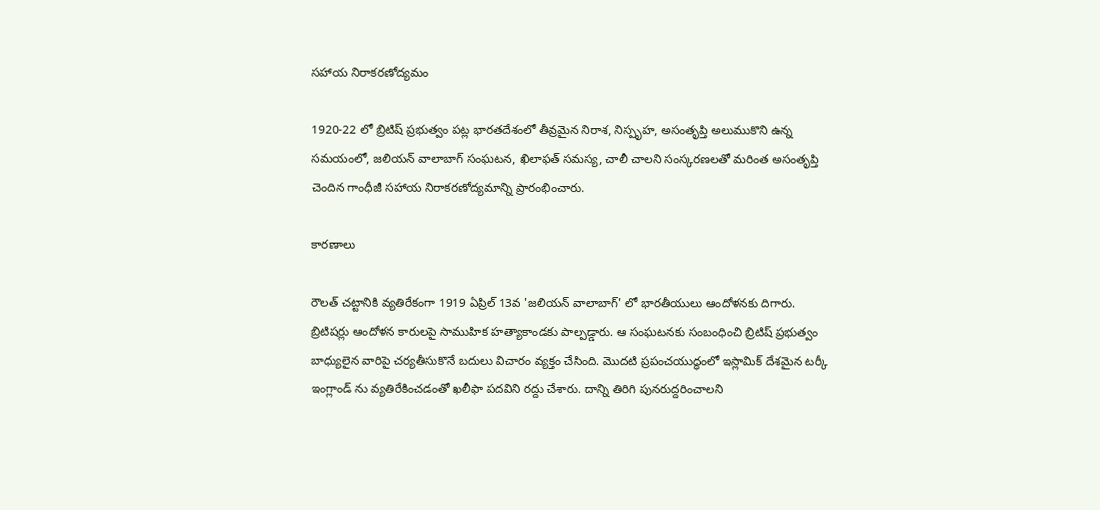సహాయ నిరాకరణోద్యమం

1920-22 లో బ్రిటిష్ ప్రభుత్వం పట్ల భారతదేశంలో తీవ్రమైన నిరాశ, నిస్పృహ, అసంతృప్తి అలుముకొని ఉన్న సమయంలో, జలియన్ వాలాబాగ్ సంఘటన, ఖిలాఫత్ సమస్య, చాలీ చాలని సంస్కరణలతో మరింత అసంతృప్తి చెందిన గాంధీజీ సహాయ నిరాకరణోద్యమాన్ని ప్రారంభించారు.

కారణాలు

రౌలత్ చట్టానికి వ్యతిరేకంగా 1919 ఏప్రిల్ 13వ 'జలియన్ వాలాబాగ్' లో భారతీయులు ఆందోళనకు దిగారు. బ్రిటిషర్లు ఆందోళన కారులపై సాముహిక హత్యాకాండకు పాల్పడ్డారు. ఆ సంఘటనకు సంబంధించి బ్రిటిష్ ప్రభుత్వం బాధ్యులైన వారిపై చర్యతీసుకొనే బదులు విచారం వ్యక్తం చేసింది. మొదటి ప్రపంచయుద్ధంలో ఇస్లామిక్ దేశమైన టర్కీ ఇంగ్లాండ్ ను వ్యతిరేకించడంతో ఖలీఫా పదవిని రద్దు చేశారు. దాన్ని తిరిగి పునరుద్దరించాలని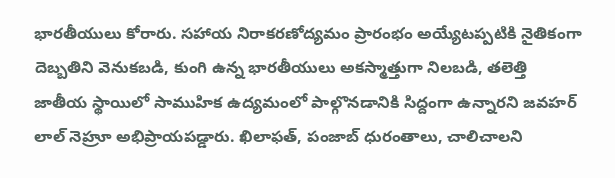భారతీయులు కోరారు. సహాయ నిరాకరణోద్యమం ప్రారంభం అయ్యేటప్పటికి నైతికంగా దెబ్బతిని వెనుకబడి, కుంగి ఉన్న భారతీయులు అకస్మాత్తుగా నిలబడి, తలెత్తి జాతీయ స్థాయిలో సాముహిక ఉద్యమంలో పాల్గొనడానికి సిద్దంగా ఉన్నారని జవహర్ లాల్ నెహ్రూ అభిప్రాయపడ్డారు. ఖిలాఫత్, పంజాబ్ ధురంతాలు, చాలిచాలని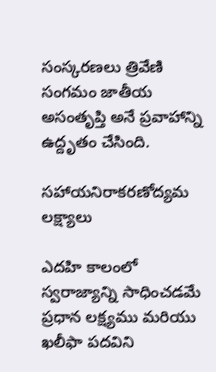సంస్కరణలు త్రివేణి సంగమం జాతీయ అసంతృప్తి అనే ప్రవాహాన్ని ఉద్దృతం చేసింది.

సహాయనిరాకరణోద్యమ లక్ష్యాలు

ఎదహి కాలంలో స్వరాజ్యాన్ని సాధించడమే ప్రధాన లక్ష్యము మరియు ఖలీఫా పదవిని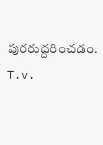పురరుద్దరించడం. T.v.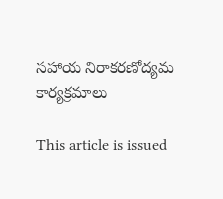సహాయ నిరాకరణోద్యమ కార్యక్రమాలు

This article is issued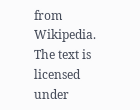from Wikipedia. The text is licensed under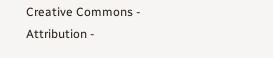Creative Commons - Attribution -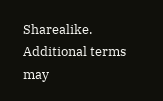Sharealike. Additional terms may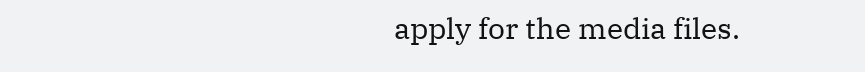apply for the media files.